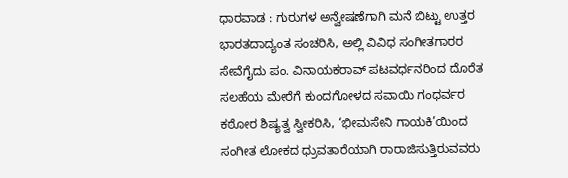ಧಾರವಾಡ : ಗುರುಗಳ ಅನ್ವೇಷಣೆಗಾಗಿ ಮನೆ ಬಿಟ್ಟು ಉತ್ತರ ಭಾರತದಾದ್ಯಂತ ಸಂಚರಿಸಿ, ಅಲ್ಲಿ ವಿವಿಧ ಸಂಗೀತಗಾರರ ಸೇವೆಗೈದು ಪಂ. ವಿನಾಯಕರಾವ್ ಪಟವರ್ಧನರಿಂದ ದೊರೆತ ಸಲಹೆಯ ಮೇರೆಗೆ ಕುಂದಗೋಳದ ಸವಾಯಿ ಗಂಧರ್ವರ ಕಠೋರ ಶಿಷ್ಯತ್ವ ಸ್ವೀಕರಿಸಿ, ‘ಭೀಮಸೇನಿ ಗಾಯಕಿ’ಯಿಂದ ಸಂಗೀತ ಲೋಕದ ಧ್ರುವತಾರೆಯಾಗಿ ರಾರಾಜಿಸುತ್ತಿರುವವರು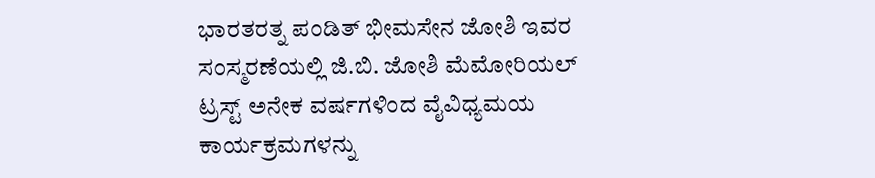ಭಾರತರತ್ನ ಪಂಡಿತ್ ಭೀಮಸೇನ ಜೋಶಿ ಇವರ ಸಂಸ್ಮರಣೆಯಲ್ಲಿ ಜಿ.ಬಿ. ಜೋಶಿ ಮೆಮೋರಿಯಲ್ ಟ್ರಸ್ಟ್ ಅನೇಕ ವರ್ಷಗಳಿಂದ ವೈವಿಧ್ಯಮಯ ಕಾರ್ಯಕ್ರಮಗಳನ್ನು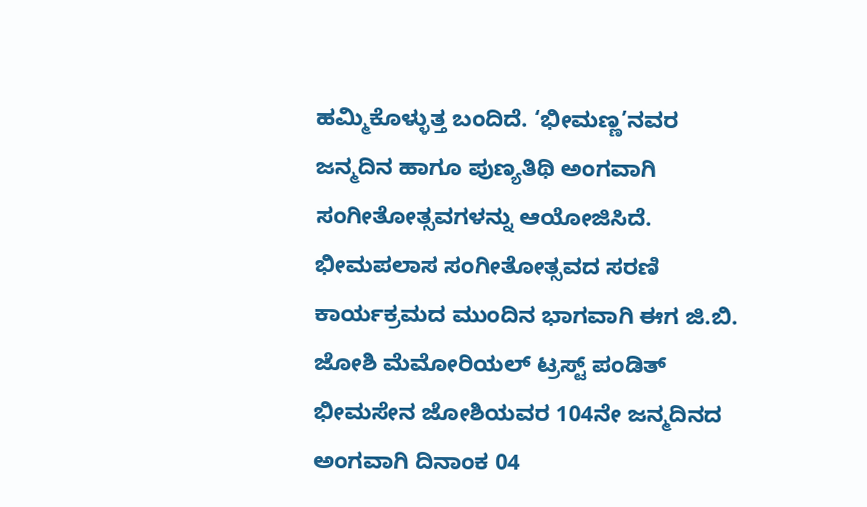ಹಮ್ಮಿಕೊಳ್ಳುತ್ತ ಬಂದಿದೆ. ‘ಭೀಮಣ್ಣ’ನವರ ಜನ್ಮದಿನ ಹಾಗೂ ಪುಣ್ಯತಿಥಿ ಅಂಗವಾಗಿ ಸಂಗೀತೋತ್ಸವಗಳನ್ನು ಆಯೋಜಿಸಿದೆ.
ಭೀಮಪಲಾಸ ಸಂಗೀತೋತ್ಸವದ ಸರಣಿ ಕಾರ್ಯಕ್ರಮದ ಮುಂದಿನ ಭಾಗವಾಗಿ ಈಗ ಜಿ.ಬಿ. ಜೋಶಿ ಮೆಮೋರಿಯಲ್ ಟ್ರಸ್ಟ್ ಪಂಡಿತ್ ಭೀಮಸೇನ ಜೋಶಿಯವರ 104ನೇ ಜನ್ಮದಿನದ ಅಂಗವಾಗಿ ದಿನಾಂಕ 04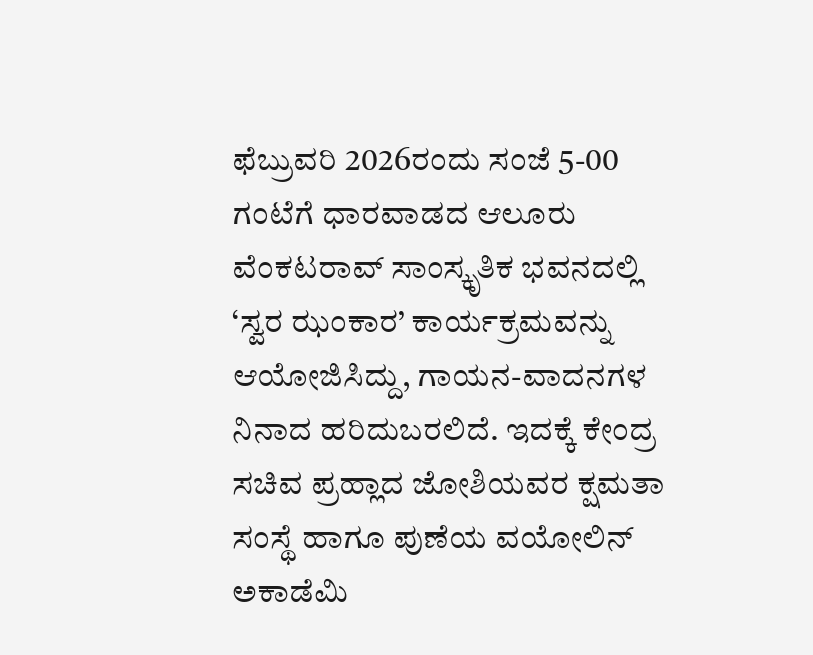ಫೆಬ್ರುವರಿ 2026ರಂದು ಸಂಜೆ 5-00 ಗಂಟೆಗೆ ಧಾರವಾಡದ ಆಲೂರು ವೆಂಕಟರಾವ್ ಸಾಂಸ್ಕೃತಿಕ ಭವನದಲ್ಲಿ ‘ಸ್ವರ ಝಂಕಾರ’ ಕಾರ್ಯಕ್ರಮವನ್ನು ಆಯೋಜಿಸಿದ್ದು, ಗಾಯನ-ವಾದನಗಳ ನಿನಾದ ಹರಿದುಬರಲಿದೆ. ಇದಕ್ಕೆ ಕೇಂದ್ರ ಸಚಿವ ಪ್ರಹ್ಲಾದ ಜೋಶಿಯವರ ಕ್ಷಮತಾ ಸಂಸ್ಥೆ ಹಾಗೂ ಪುಣೆಯ ವಯೋಲಿನ್ ಅಕಾಡೆಮಿ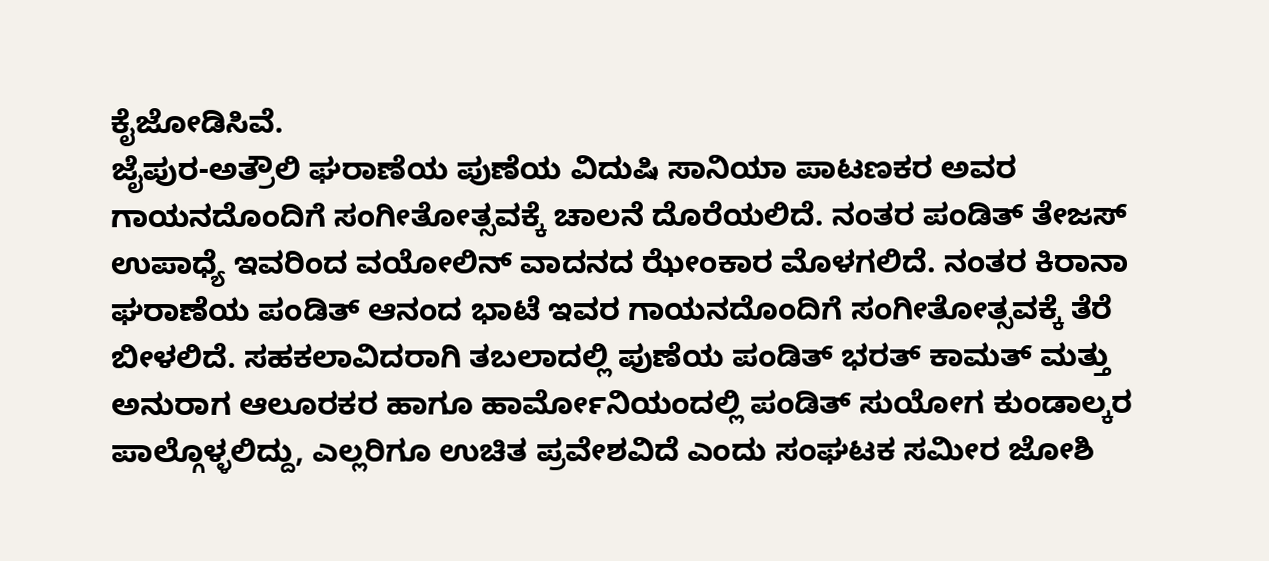ಕೈಜೋಡಿಸಿವೆ.
ಜೈಪುರ-ಅತ್ರೌಲಿ ಘರಾಣೆಯ ಪುಣೆಯ ವಿದುಷಿ ಸಾನಿಯಾ ಪಾಟಣಕರ ಅವರ ಗಾಯನದೊಂದಿಗೆ ಸಂಗೀತೋತ್ಸವಕ್ಕೆ ಚಾಲನೆ ದೊರೆಯಲಿದೆ. ನಂತರ ಪಂಡಿತ್ ತೇಜಸ್ ಉಪಾಧ್ಯೆ ಇವರಿಂದ ವಯೋಲಿನ್ ವಾದನದ ಝೇಂಕಾರ ಮೊಳಗಲಿದೆ. ನಂತರ ಕಿರಾನಾ ಘರಾಣೆಯ ಪಂಡಿತ್ ಆನಂದ ಭಾಟೆ ಇವರ ಗಾಯನದೊಂದಿಗೆ ಸಂಗೀತೋತ್ಸವಕ್ಕೆ ತೆರೆ ಬೀಳಲಿದೆ. ಸಹಕಲಾವಿದರಾಗಿ ತಬಲಾದಲ್ಲಿ ಪುಣೆಯ ಪಂಡಿತ್ ಭರತ್ ಕಾಮತ್ ಮತ್ತು ಅನುರಾಗ ಆಲೂರಕರ ಹಾಗೂ ಹಾರ್ಮೋನಿಯಂದಲ್ಲಿ ಪಂಡಿತ್ ಸುಯೋಗ ಕುಂಡಾಲ್ಕರ ಪಾಲ್ಗೊಳ್ಳಲಿದ್ದು, ಎಲ್ಲರಿಗೂ ಉಚಿತ ಪ್ರವೇಶವಿದೆ ಎಂದು ಸಂಘಟಕ ಸಮೀರ ಜೋಶಿ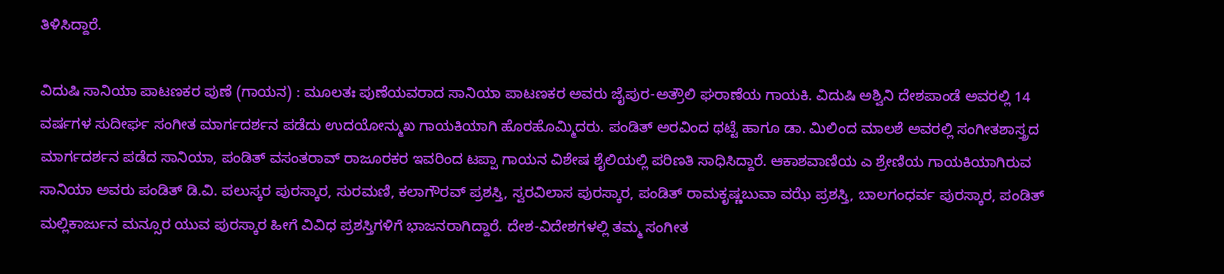ತಿಳಿಸಿದ್ದಾರೆ.

ವಿದುಷಿ ಸಾನಿಯಾ ಪಾಟಣಕರ ಪುಣೆ (ಗಾಯನ) : ಮೂಲತಃ ಪುಣೆಯವರಾದ ಸಾನಿಯಾ ಪಾಟಣಕರ ಅವರು ಜೈಪುರ-ಅತ್ರೌಲಿ ಘರಾಣೆಯ ಗಾಯಕಿ. ವಿದುಷಿ ಅಶ್ವಿನಿ ದೇಶಪಾಂಡೆ ಅವರಲ್ಲಿ 14 ವರ್ಷಗಳ ಸುದೀರ್ಘ ಸಂಗೀತ ಮಾರ್ಗದರ್ಶನ ಪಡೆದು ಉದಯೋನ್ಮುಖ ಗಾಯಕಿಯಾಗಿ ಹೊರಹೊಮ್ಮಿದರು. ಪಂಡಿತ್ ಅರವಿಂದ ಥಟ್ಟೆ ಹಾಗೂ ಡಾ. ಮಿಲಿಂದ ಮಾಲಶೆ ಅವರಲ್ಲಿ ಸಂಗೀತಶಾಸ್ತ್ರದ ಮಾರ್ಗದರ್ಶನ ಪಡೆದ ಸಾನಿಯಾ, ಪಂಡಿತ್ ವಸಂತರಾವ್ ರಾಜೂರಕರ ಇವರಿಂದ ಟಪ್ಪಾ ಗಾಯನ ವಿಶೇಷ ಶೈಲಿಯಲ್ಲಿ ಪರಿಣತಿ ಸಾಧಿಸಿದ್ದಾರೆ. ಆಕಾಶವಾಣಿಯ ಎ ಶ್ರೇಣಿಯ ಗಾಯಕಿಯಾಗಿರುವ ಸಾನಿಯಾ ಅವರು ಪಂಡಿತ್ ಡಿ.ವಿ. ಪಲುಸ್ಕರ ಪುರಸ್ಕಾರ, ಸುರಮಣಿ, ಕಲಾಗೌರವ್ ಪ್ರಶಸ್ತಿ, ಸ್ವರವಿಲಾಸ ಪುರಸ್ಕಾರ, ಪಂಡಿತ್ ರಾಮಕೃಷ್ಣಬುವಾ ವಝೆ ಪ್ರಶಸ್ತಿ, ಬಾಲಗಂಧರ್ವ ಪುರಸ್ಕಾರ, ಪಂಡಿತ್ ಮಲ್ಲಿಕಾರ್ಜುನ ಮನ್ಸೂರ ಯುವ ಪುರಸ್ಕಾರ ಹೀಗೆ ವಿವಿಧ ಪ್ರಶಸ್ತಿಗಳಿಗೆ ಭಾಜನರಾಗಿದ್ದಾರೆ. ದೇಶ-ವಿದೇಶಗಳಲ್ಲಿ ತಮ್ಮ ಸಂಗೀತ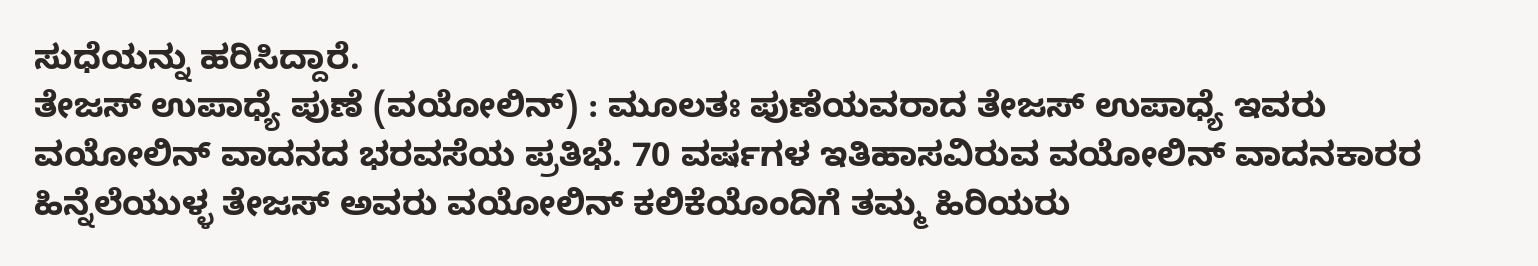ಸುಧೆಯನ್ನು ಹರಿಸಿದ್ದಾರೆ.
ತೇಜಸ್ ಉಪಾಧ್ಯೆ ಪುಣೆ (ವಯೋಲಿನ್) : ಮೂಲತಃ ಪುಣೆಯವರಾದ ತೇಜಸ್ ಉಪಾಧ್ಯೆ ಇವರು ವಯೋಲಿನ್ ವಾದನದ ಭರವಸೆಯ ಪ್ರತಿಭೆ. 70 ವರ್ಷಗಳ ಇತಿಹಾಸವಿರುವ ವಯೋಲಿನ್ ವಾದನಕಾರರ ಹಿನ್ನೆಲೆಯುಳ್ಳ ತೇಜಸ್ ಅವರು ವಯೋಲಿನ್ ಕಲಿಕೆಯೊಂದಿಗೆ ತಮ್ಮ ಹಿರಿಯರು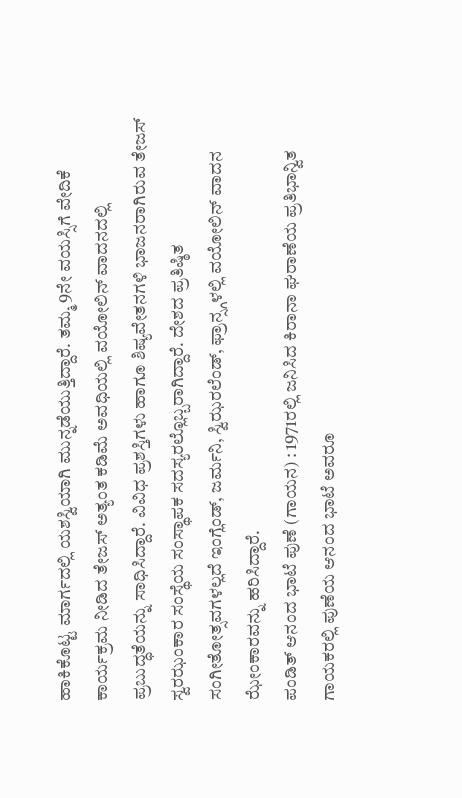ಹಾಕಿಕೊಟ್ಟ ಮಾರ್ಗದಲ್ಲಿ ಯಶಸ್ವಿಯಾಗಿ ಮುನ್ನಡೆಯುತ್ತಿದ್ದಾರೆ. ತಮ್ಮ 9ನೇ ವಯಸ್ಸಿಗೆ ವೇದಿಕೆ ಕಾರ್ಯಕ್ರಮ ನೀಡಿದ ತೇಜಸ್ ಅತ್ಯಂತ ಕಡಿಮೆ ಅವಧಿಯಲ್ಲಿ ವಯೋಲಿನ್ ವಾದನದಲ್ಲಿ ಪ್ರಬುದ್ಧತೆಯನ್ನು ಸಾಧಿಸಿದ್ದಾರೆ. ವಿವಿಧ ಪ್ರಶಸ್ತಿಗಳು ಹಾಗೂ ಶಿಷ್ಯವೇತನಗಳಿ ಭಾಜನರಾಗಿರುವ ತೇಜಸ್ ಸ್ವರಝಂಕಾರ ಸಂಸ್ಥೆಯ ಸಂಸ್ಥಾಪಕ ಸದಸ್ಯರಲ್ಲೊಬ್ಬರಾಗಿದ್ದಾರೆ. ದೇಶದ ಪ್ರತಿಷ್ಠಿತ ಸಂಗೀತೋತ್ಸವಗಳಲ್ಲದೆ ಇಂಗ್ಲೆಂಡ್, ಜರ್ಮನಿ, ಸ್ವಿಝರಲೆಂಡ್, ಫ್ರಾನ್ಸ್ಗಳಲ್ಲಿ ವಯೋಲಿನ್ ವಾದನ ಝೇಂಕಾರವನ್ನು ಹರಿಸಿದ್ದಾರೆ.
ಪಂಡಿತ್ ಆನಂದ ಭಾಟೆ ಪುಣೆ (ಗಾಯನ) : 1971ರಲ್ಲಿ ಜನಿಸಿದ ಕಿರಾನಾ ಘರಾಣೆಯ ಪ್ರತಿಭಾನ್ವಿತ ಗಾಯಕರಲ್ಲಿ ಪುಣೆಯ ಆನಂದ ಭಾಟೆ ಅವರೂ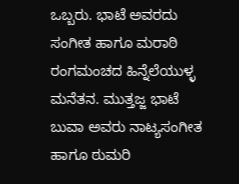ಒಬ್ಬರು. ಭಾಟೆ ಅವರದು ಸಂಗೀತ ಹಾಗೂ ಮರಾಠಿ ರಂಗಮಂಚದ ಹಿನ್ನೆಲೆಯುಳ್ಳ ಮನೆತನ. ಮುತ್ತಜ್ಜ ಭಾಟೆ ಬುವಾ ಅವರು ನಾಟ್ಯಸಂಗೀತ ಹಾಗೂ ಠುಮರಿ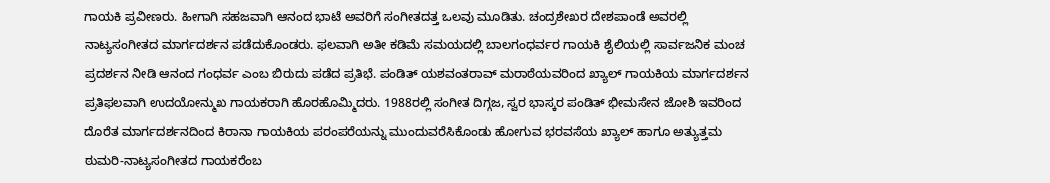ಗಾಯಕಿ ಪ್ರವೀಣರು. ಹೀಗಾಗಿ ಸಹಜವಾಗಿ ಆನಂದ ಭಾಟೆ ಅವರಿಗೆ ಸಂಗೀತದತ್ತ ಒಲವು ಮೂಡಿತು. ಚಂದ್ರಶೇಖರ ದೇಶಪಾಂಡೆ ಅವರಲ್ಲಿ ನಾಟ್ಯಸಂಗೀತದ ಮಾರ್ಗದರ್ಶನ ಪಡೆದುಕೊಂಡರು. ಫಲವಾಗಿ ಅತೀ ಕಡಿಮೆ ಸಮಯದಲ್ಲಿ ಬಾಲಗಂಧರ್ವರ ಗಾಯಕಿ ಶೈಲಿಯಲ್ಲಿ ಸಾರ್ವಜನಿಕ ಮಂಚ ಪ್ರದರ್ಶನ ನೀಡಿ ಆನಂದ ಗಂಧರ್ವ ಎಂಬ ಬಿರುದು ಪಡೆದ ಪ್ರತಿಭೆ. ಪಂಡಿತ್ ಯಶವಂತರಾವ್ ಮರಾಠೆಯವರಿಂದ ಖ್ಯಾಲ್ ಗಾಯಕಿಯ ಮಾರ್ಗದರ್ಶನ ಪ್ರತಿಫಲವಾಗಿ ಉದಯೋನ್ಮುಖ ಗಾಯಕರಾಗಿ ಹೊರಹೊಮ್ಮಿದರು. 1988ರಲ್ಲಿ ಸಂಗೀತ ದಿಗ್ಗಜ, ಸ್ವರ ಭಾಸ್ಕರ ಪಂಡಿತ್ ಭೀಮಸೇನ ಜೋಶಿ ಇವರಿಂದ ದೊರೆತ ಮಾರ್ಗದರ್ಶನದಿಂದ ಕಿರಾನಾ ಗಾಯಕಿಯ ಪರಂಪರೆಯನ್ನು ಮುಂದುವರೆಸಿಕೊಂಡು ಹೋಗುವ ಭರವಸೆಯ ಖ್ಯಾಲ್ ಹಾಗೂ ಅತ್ಯುತ್ತಮ ಠುಮರಿ-ನಾಟ್ಯಸಂಗೀತದ ಗಾಯಕರೆಂಬ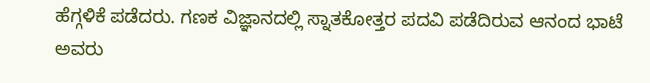ಹೆಗ್ಗಳಿಕೆ ಪಡೆದರು. ಗಣಕ ವಿಜ್ಞಾನದಲ್ಲಿ ಸ್ನಾತಕೋತ್ತರ ಪದವಿ ಪಡೆದಿರುವ ಆನಂದ ಭಾಟೆ ಅವರು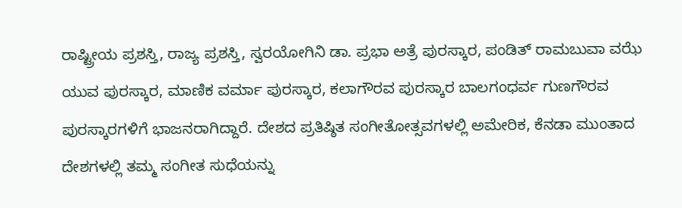ರಾಷ್ಟ್ರೀಯ ಪ್ರಶಸ್ತಿ, ರಾಜ್ಯ ಪ್ರಶಸ್ತಿ, ಸ್ವರಯೋಗಿನಿ ಡಾ. ಪ್ರಭಾ ಅತ್ರೆ ಪುರಸ್ಕಾರ, ಪಂಡಿತ್ ರಾಮಬುವಾ ವಝೆ ಯುವ ಪುರಸ್ಕಾರ, ಮಾಣಿಕ ವರ್ಮಾ ಪುರಸ್ಕಾರ, ಕಲಾಗೌರವ ಪುರಸ್ಕಾರ ಬಾಲಗಂಧರ್ವ ಗುಣಗೌರವ ಪುರಸ್ಕಾರಗಳಿಗೆ ಭಾಜನರಾಗಿದ್ದಾರೆ. ದೇಶದ ಪ್ರತಿಷ್ಠಿತ ಸಂಗೀತೋತ್ಸವಗಳಲ್ಲಿ ಅಮೇರಿಕ, ಕೆನಡಾ ಮುಂತಾದ ದೇಶಗಳಲ್ಲಿ ತಮ್ಮ ಸಂಗೀತ ಸುಧೆಯನ್ನು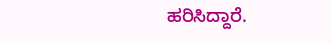ಹರಿಸಿದ್ದಾರೆ.